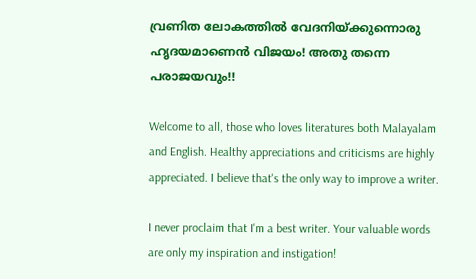വ്രണിത ലോകത്തില്‍ വേദനിയ്ക്കുന്നൊരു ഹൃദയമാണെന്‍ വിജയം! അതു തന്നെ പരാജയവും!!

Welcome to all, those who loves literatures both Malayalam and English. Healthy appreciations and criticisms are highly appreciated. I believe that's the only way to improve a writer.

I never proclaim that I'm a best writer. Your valuable words are only my inspiration and instigation!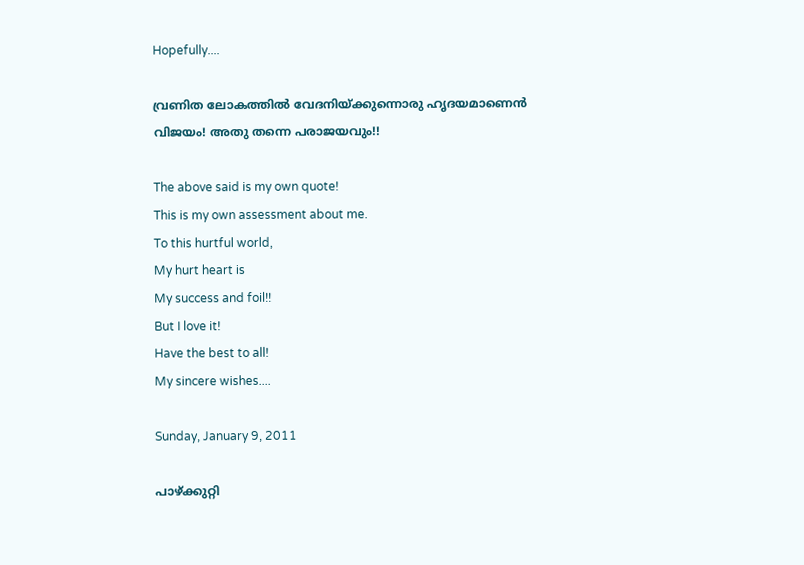Hopefully....

വ്രണിത ലോകത്തില്‍ വേദനിയ്ക്കുന്നൊരു ഹൃദയമാണെന്‍ വിജയം! അതു തന്നെ പരാജയവും!!

The above said is my own quote!
This is my own assessment about me.
To this hurtful world,
My hurt heart is
My success and foil!!
But I love it!
Have the best to all!
My sincere wishes....

Sunday, January 9, 2011

പാഴ്ക്കുറ്റി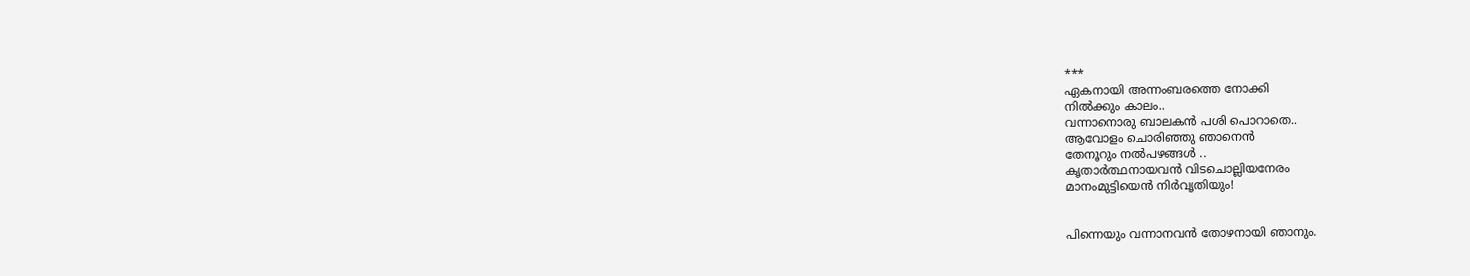***
ഏകനായി അന്നംബരത്തെ നോക്കി
നില്‍ക്കും കാലം..
വന്നാനൊരു ബാലകന്‍ പശി പൊറാതെ..
ആവോളം ചൊരിഞ്ഞു ഞാനെന്‍
തേനൂറും നല്‍പഴങ്ങള്‍ ..
കൃതാര്‍ത്ഥനായവന്‍ വിടചൊല്ലിയനേരം
മാനംമുട്ടിയെന്‍ നിര്‍വൃതിയും!


പിന്നെയും വന്നാനവന്‍ തോഴനായി ഞാനും.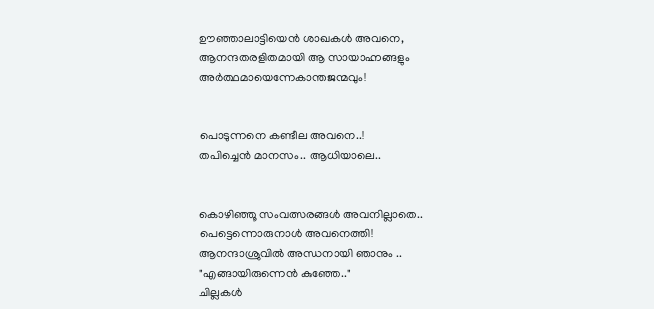ഊഞ്ഞാലാട്ടിയെന്‍ ശാഖകള്‍ അവനെ,
ആനന്ദതരളിതമായി ആ സായാഹ്നങ്ങളും
അര്‍ത്ഥമായെന്നേകാന്തജന്മവും!


പൊടുന്നനെ കണ്ടീല അവനെ..!
തപിച്ചെന്‍ മാനസം.. ആധിയാലെ..


കൊഴിഞ്ഞൂ സംവത്സരങ്ങള്‍ അവനില്ലാതെ..
പെട്ടെന്നൊരുനാള്‍‍ അവനെത്തി!
ആനന്ദാശ്രുവില്‍ അന്ധനായി ഞാനും ..
"എങ്ങായിരുന്നെന്‍ കുഞ്ഞേ.."
ചില്ലകള്‍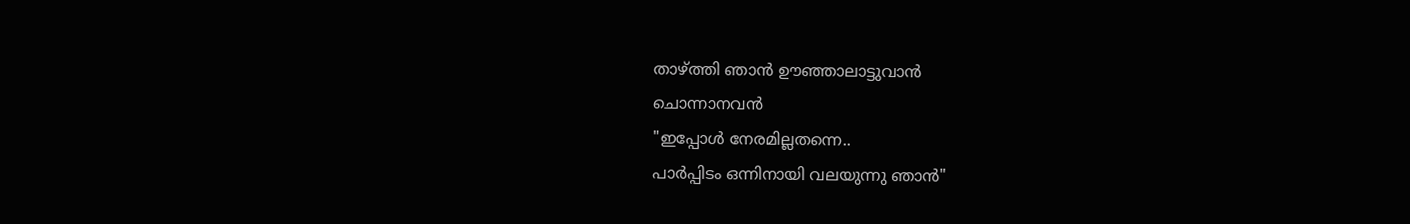താഴ്ത്തി ഞാന്‍ ഊഞ്ഞാലാട്ടുവാന്‍
ചൊന്നാനവന്‍
"ഇപ്പോള്‍ നേരമില്ലതന്നെ..
പാര്‍പ്പിടം ഒന്നിനായി വലയുന്നു ഞാന്‍"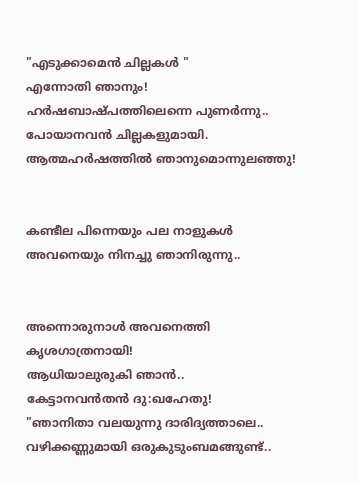"എടുക്കാമെന്‍ ചില്ലകള്‍ "
എന്നോതി ഞാനും!
ഹര്‍ഷബാഷ്പത്തിലെന്നെ പുണര്‍ന്നു..
പോയാനവന്‍ ചില്ലകളുമായി.
ആത്മഹര്‍ഷത്തില്‍ ഞാനുമൊന്നുലഞ്ഞു!


കണ്ടീല പിന്നെയും പല നാളുകള്‍
അവനെയും നിനച്ചു ഞാനിരുന്നു..


അന്നൊരുനാള്‍ അവനെത്തി
കൃശഗാത്രനായി!
ആധിയാലുരുകി ഞാന്‍..
കേട്ടാനവന്‍തന്‍ ദു:ഖഹേതു!
"ഞാനിതാ വലയുന്നു ദാരിദ്യത്താലെ..
വഴിക്കണ്ണുമായി ഒരുകുടുംബമങ്ങുണ്ട്..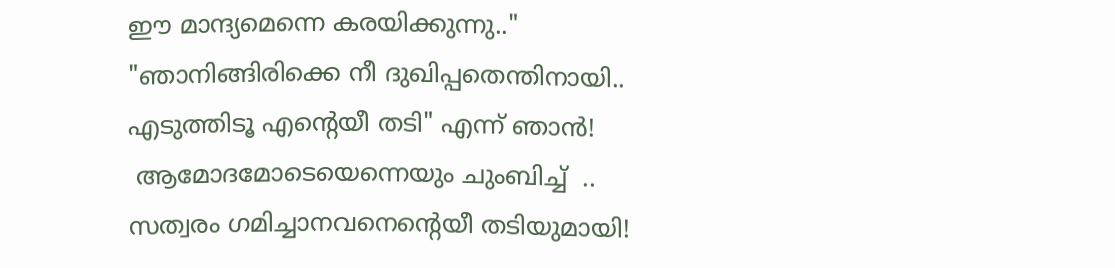ഈ മാന്ദ്യമെന്നെ കരയിക്കുന്നു.."
"ഞാനിങ്ങിരിക്കെ നീ ദുഖിപ്പതെന്തിനായി..
എടുത്തിടൂ എന്റെയീ തടി" എന്ന് ഞാന്‍!
 ആമോദമോടെയെന്നെയും ചുംബിച്ച്  ..
സത്വരം ഗമിച്ചാനവനെന്റെയീ തടിയുമായി!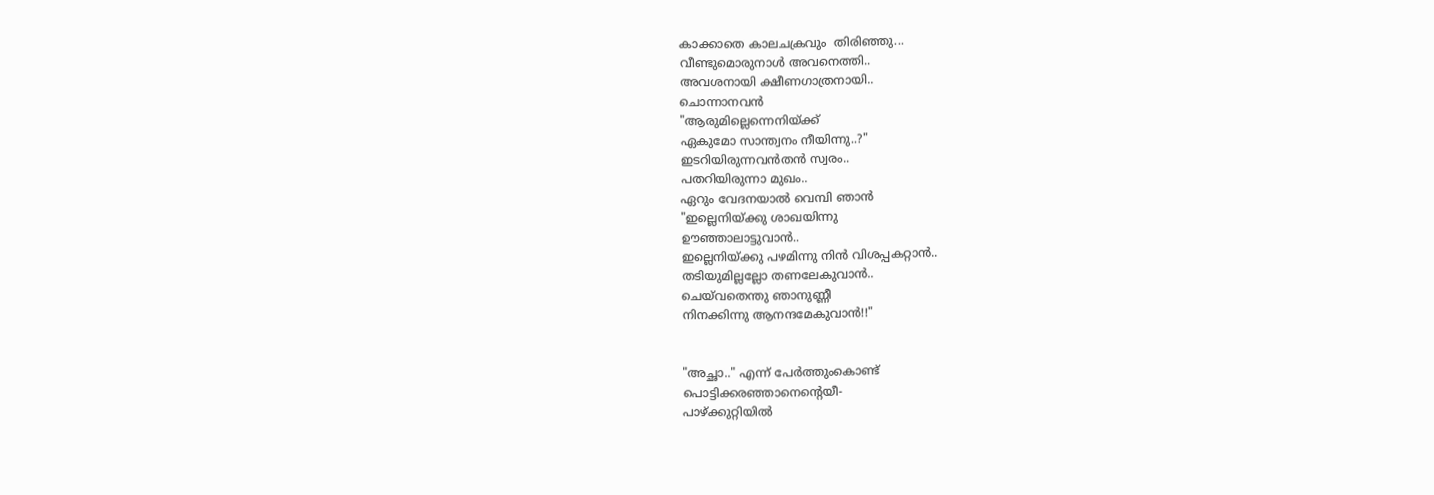കാക്കാതെ കാലചക്രവും  തിരിഞ്ഞു...
വീണ്ടുമൊരുനാള്‍ അവനെത്തി..
അവശനായി ക്ഷീണഗാത്രനായി..
ചൊന്നാനവന്‍
"ആരുമില്ലെന്നെനിയ്ക്ക്
ഏകുമോ സാന്ത്വനം നീയിന്നു..?"
ഇടറിയിരുന്നവന്‍തന്‍ സ്വരം..
പതറിയിരുന്നാ മുഖം..
ഏറും വേദനയാല്‍ വെമ്പി ഞാന്‍
"ഇല്ലെനിയ്ക്കു ശാഖയിന്നു
ഊഞ്ഞാലാട്ടുവാന്‍..
ഇല്ലെനിയ്ക്കു പഴമിന്നു നിന്‍ വിശപ്പകറ്റാന്‍..
തടിയുമില്ലല്ലോ തണലേകുവാന്‍..
ചെയ്‌വതെന്തു ഞാനുണ്ണീ
നിനക്കിന്നു ആനന്ദമേകുവാന്‍!!"


"അച്ഛാ.." എന്ന് പേര്‍ത്തുംകൊണ്ട്
പൊട്ടിക്കരഞ്ഞാനെന്റെയീ-
പാഴ്ക്കുറ്റിയില്‍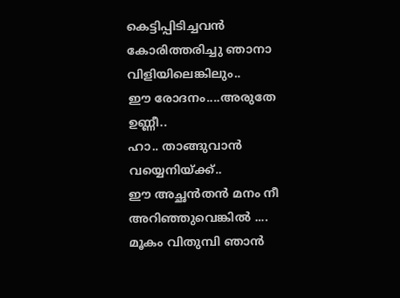കെട്ടിപ്പിടിച്ചവന്‍
കോരിത്തരിച്ചു ഞാനാ വിളിയിലെങ്കിലും..
ഈ രോദനം....അരുതേ ഉണ്ണീ..
ഹാ.. താങ്ങുവാന്‍ വയ്യെനിയ്ക്ക്..
ഈ അച്ഛന്‍തന്‍ മനം നീ അറിഞ്ഞുവെങ്കില്‍ ....
മൂകം വിതുമ്പി ഞാന്‍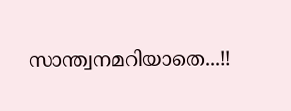സാന്ത്വനമറിയാതെ...!!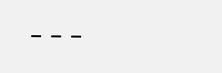---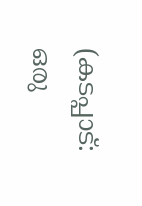(കടപ്പാട്: ഒരു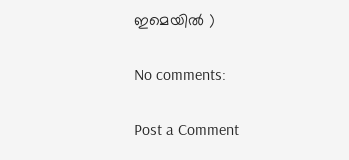ഇമെയില്‍ )

No comments:

Post a Comment